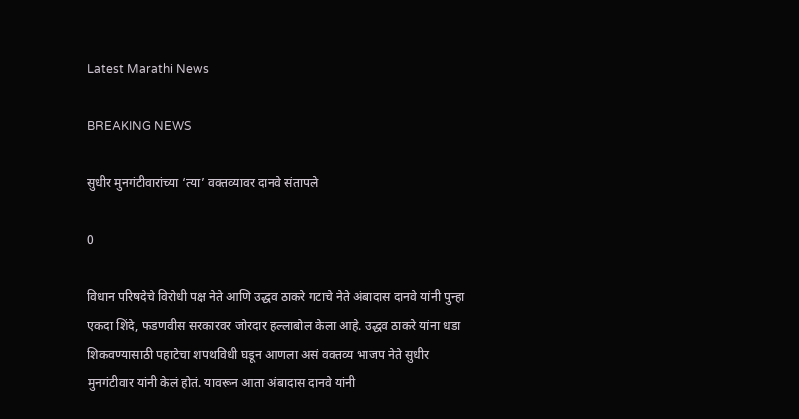Latest Marathi News

BREAKING NEWS

सुधीर मुनगंटीवारांच्या ‘त्या’ वक्तव्यावर दानवे संतापले

0

विधान परिषदेचे विरोधी पक्ष नेते आणि उद्धव ठाकरे गटाचे नेते अंबादास दानवे यांनी पुन्हा एकदा शिंदे, फडणवीस सरकारवर जोरदार हल्लाबोल केला आहे. उद्धव ठाकरे यांना धडा शिकवण्यासाठी पहाटेचा शपथविधी घडून आणला असं वक्तव्य भाजप नेते सुधीर मुनगंटीवार यांनी केलं होतं. यावरून आता अंबादास दानवे यांनी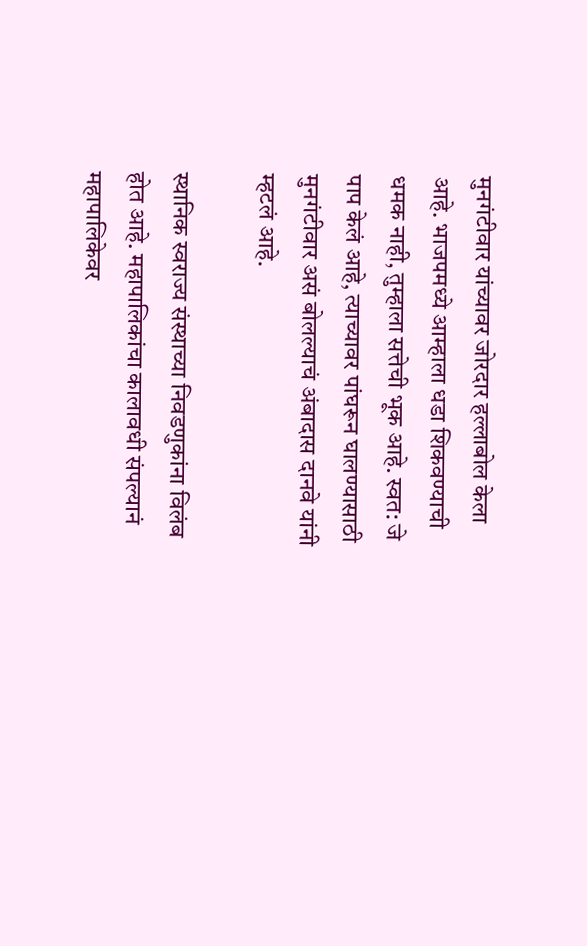मुनगंटीवार यांच्यावर जोरदार हल्लाबोल केला आहे. भाजपमध्ये आम्हाला धडा शिकवण्याची धमक नाही, तुम्हाला सत्तेची भूक आहे. स्वत: जे पाप केलं आहे, त्याच्यावर पांघरून घालण्यासाठी मुनगंटीवार असं बोलल्याचं अंबादास दानवे यांनी म्हटलं आहे.

स्थानिक स्वराज्य संस्थाच्या निवडणुकांना विलंब होत आहे. महापालिकांचा कालावधी संपल्यानं महापालिकेवर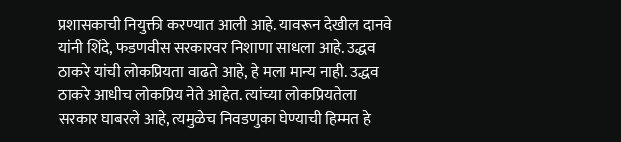प्रशासकाची नियुक्ती करण्यात आली आहे. यावरून देखील दानवे यांनी शिंदे, फडणवीस सरकारवर निशाणा साधला आहे. उद्धव ठाकरे यांची लोकप्रियता वाढते आहे, हे मला मान्य नाही. उद्धव ठाकरे आधीच लोकप्रिय नेते आहेत. त्यांच्या लोकप्रियतेला सरकार घाबरले आहे, त्यमुळेच निवडणुका घेण्याची हिम्मत हे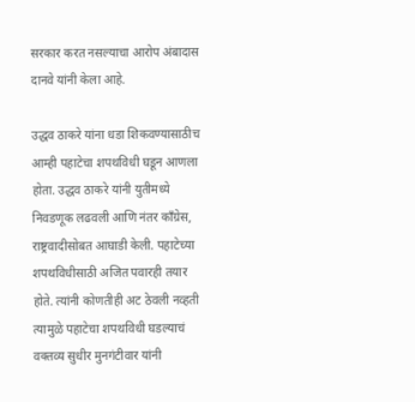सरकार करत नसल्याचा आरोप अंबादास दानवे यांनी केला आहे.

उद्धव ठाकरे यांना धडा शिकवण्यासाठीच आम्ही पहाटेचा शपथविधी घडून आणला होता. उद्धव ठाकरे यांनी युतीमध्ये निवडणूक लढवली आणि नंतर काँग्रेस, राष्ट्रवादीसोबत आघाडी केली. पहाटेच्या शपथविधीसाठी अजित पवारही तयार होते. त्यांनी कोणतीही अट ठेवली नव्हती त्यामुळे पहाटेचा शपथविधी घडल्याचं वक्तव्य सुधीर मुनगंटीवार यांनी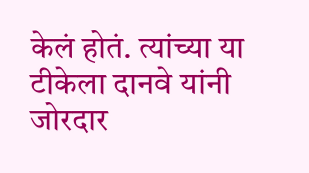केलं होतं. त्यांच्या या टीकेला दानवे यांनी जोरदार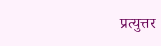प्रत्युत्तर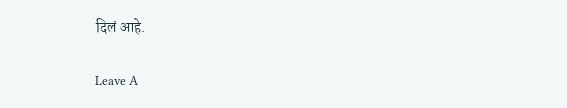दिलं आहे.

Leave A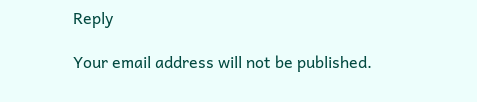Reply

Your email address will not be published.